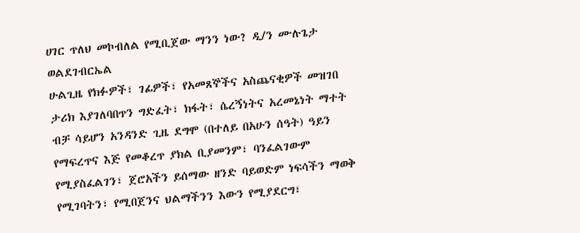ሀገር ጥለህ መኮብለል የሚቢጀው ማንን ነው? ዲ/ን ሙሉጌታ ወልደገብርኤል
ሁልጊዜ የክፉዎች፣ ገፊዎች፣ የአመጸኞችና አስጨናቂዎች መዝገበ ታሪክ እያገለባበጥን ግድፈት፣ ክፋት፣ ሴረኝነትና አረመኔነት ማተት ብቻ ሳይሆን አንዳንድ ጊዜ ደግሞ (በተለይ በአሁን ሰዓት) ዓይን የማፍረጥና እጅ የመቆረጥ ያክል ቢያመንም፣ ባንፈልገውም የሚያስፈልገን፣ ጀሮአችን ይሰማው ዘንድ ባይወድም ነፍሳችን ማወቅ የሚገባትን፣ የሚበጀንና ህልማችንን እውን የሚያደርግ፣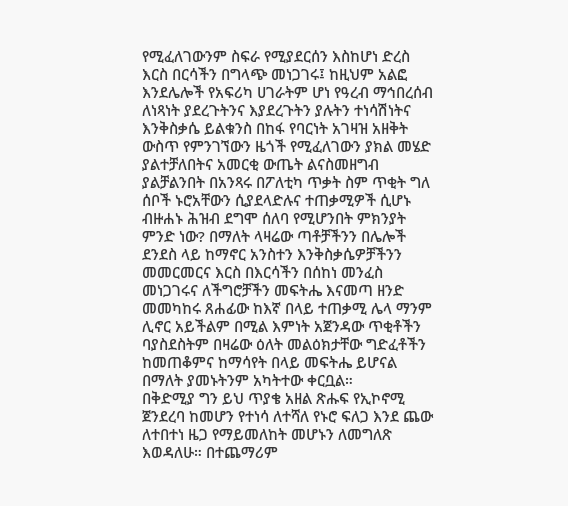የሚፈለገውንም ስፍራ የሚያደርሰን እስከሆነ ድረስ እርስ በርሳችን በግላጭ መነጋገሩ፤ ከዚህም አልፎ እንደሌሎች የአፍሪካ ሀገራትም ሆነ የዓረብ ማኅበረሰብ ለነጻነት ያደረጉትንና እያደረጉትን ያሉትን ተነሳሽነትና እንቅስቃሴ ይልቁንስ በከፋ የባርነት አገዛዝ አዘቅት ውስጥ የምንገኘውን ዜጎች የሚፈለገውን ያክል መሄድ ያልተቻለበትና አመርቂ ውጤት ልናስመዘግብ ያልቻልንበት በአንጻሩ በፖለቲካ ጥቃት ስም ጥቂት ግለ ሰቦች ኑሮአቸውን ሲያደላድሉና ተጠቃሚዎች ሲሆኑ ብዙሐኑ ሕዝብ ደግሞ ሰለባ የሚሆንበት ምክንያት ምንድ ነው? በማለት ላዛሬው ጣቶቻችንን በሌሎች ደንደስ ላይ ከማኖር አንስተን እንቅስቃሴዎቻችንን መመርመርና እርስ በእርሳችን በሰከነ መንፈስ መነጋገሩና ለችግሮቻችን መፍትሔ እናመጣ ዘንድ መመካከሩ ጸሐፊው ከእኛ በላይ ተጠቃሚ ሌላ ማንም ሊኖር አይችልም በሚል እምነት አጀንዳው ጥቂቶችን ባያስደስትም በዛሬው ዕለት መልዕክታቸው ግድፈቶችን ከመጠቆምና ከማሳየት በላይ መፍትሔ ይሆናል በማለት ያመኑትንም አካትተው ቀርቧል።
በቅድሚያ ግን ይህ ጥያቄ አዘል ጽሑፍ የኢኮኖሚ ጀንደረባ ከመሆን የተነሳ ለተሻለ የኑሮ ፍለጋ እንደ ጨው ለተበተነ ዜጋ የማይመለከት መሆኑን ለመግለጽ እወዳለሁ። በተጨማሪም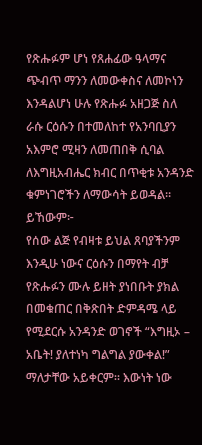የጽሑፉም ሆነ የጸሐፊው ዓላማና ጭብጥ ማንን ለመውቀስና ለመኮነን እንዳልሆነ ሁሉ የጽሑፉ አዘጋጅ ስለ ራሱ ርዕሱን በተመለከተ የአንባቢያን አእምሮ ሚዛን ለመጠበቅ ሲባል ለእግዚአብሔር ክብር በጥቂቱ አንዳንድ ቁምነገሮችን ለማውሳት ይወዳል። ይኸውም፦
የሰው ልጅ የብዛቱ ይህል ጸባያችንም እንዲሁ ነውና ርዕሱን በማየት ብቻ የጽሑፉን ሙሉ ይዘት ያነበቡት ያክል በመቁጠር በቅጽበት ድምዳሜ ላይ የሚደርሱ አንዳንድ ወገኖች “እግዚኦ – አቤት! ያለተነካ ግልግል ያውቀል!” ማለታቸው አይቀርም። እውነት ነው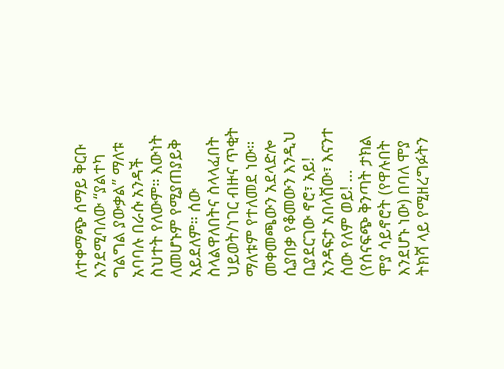ለተቀማጭ ሰማይ ቅርቡ እንደሚባለው “ያልተካ ግልግል ያውቃል” ማለቱ አባባሉ በራሱ አንዳች ስህተት የለውም። እውነት ለመሆኑም የሚያጠያይቅ አይደለም። ሰው ስላልዋለበትና ስላላፈበት ህይወት/ነገር ብዙና ጥቂት ማለቱም የተለመደ ነው። መቀመጫውን አደላድሎ ሲያበቃ የቆመውን እንዲህ ቢያደርገው ኖሮ፣ አይ! አንዳፍታ አበላሸው፣ እናንተ ሰው የለም ወይ! … (የሰናፍጭ ቅንጣት ታክል ሞያ ሳይኖሮት (የዋሉበት እንደሆኑ ነው) በባለ ሞያ ትክሻ ላይ የሚዘረግፉትን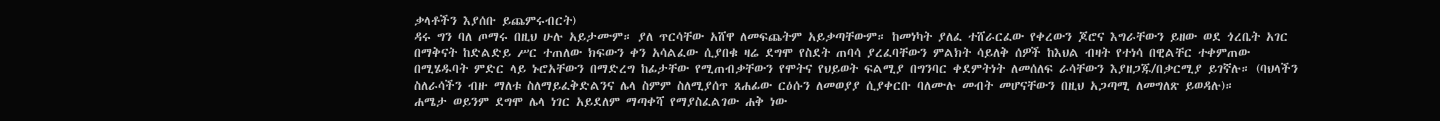ቃላቶችን እያሰቡ ይጨምሩብርት)
ዳሩ ግን ባለ ጦማሩ በዚህ ሁሉ አይታሙም። ያለ ጥርሳቸው አሸዋ ለመፍጨትም አይቃጣቸውም። ከመነካት ያለፈ ተሸራርፈው የቀረውን ጆሮና እግራቸውን ይዘው ወደ ጎረቤት አገር በማቅናት ከድልድይ ሥር ተጠለው ክፍውን ቀን አሳልፈው ሲያበቁ ዛሬ ደግሞ የስደት ጠባሳ ያረፈባቸውን ምልክት ሳይለቅ ሰዎች ከእህል ብዛት የተነሳ በዊልቸር ተቀምጠው በሚሄዱባት ምድር ላይ ኑሮአቸውን በማድረግ ከፊታቸው የሚጠብቃቸውን የሞትና የህይወት ፍልሚያ በግንባር ቀደምትነት ለመሰለፍ ራሳቸውን እያዘጋጁ/በቃርሚያ ይገኛሉ። (ባህላችን ስለራሳችን ብዙ ማለቱ ስለማይፈቅድልንና ሌላ ስምም ስለሚያሰጥ ጸሐፊው ርዕሱን ለመወያያ ሲያቀርቡ ባለሙሉ መብት መሆናቸውን በዚህ አጋጣሚ ለመግለጽ ይወዳሉ)።
ሐሜታ ወይንም ደግሞ ሌላ ነገር አይደለም ማጣቀሻ የማያስፈልገው ሐቅ ነው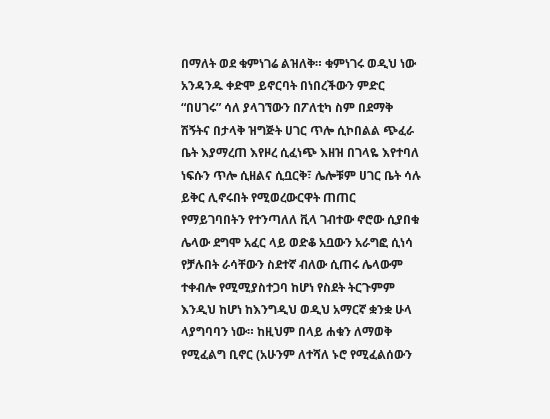በማለት ወደ ቁምነገሬ ልዝለቅ። ቁምነገሩ ወዲህ ነው አንዳንዱ ቀድሞ ይኖርባት በነበረችውን ምድር “በሀገሩ” ሳለ ያላገኘውን በፖለቲካ ስም በደማቅ ሽኝትና በታላቅ ዝግጅት ሀገር ጥሎ ሲኮበልል ጭፈራ ቤት እያማረጠ እየዞረ ሲፈነጭ እዘዝ በገላዬ እየተባለ ነፍሱን ጥሎ ሲዘልና ሲቧርቅ፣ ሌሎቹም ሀገር ቤት ሳሉ ይቅር ሊኖሩበት የሚወረውርዋት ጠጠር የማይገባበትን የተንጣለለ ቪላ ገብተው ኖሮው ሲያበቁ ሌላው ደግሞ አፈር ላይ ወድቆ አቧውን አራግፎ ሲነሳ የቻሉበት ራሳቸውን ስደተኛ ብለው ሲጠሩ ሌላውም ተቀብሎ የሚሚያስተጋባ ከሆነ የስደት ትርጉምም እንዲህ ከሆነ ከእንግዲህ ወዲህ አማርኛ ቋንቋ ሁላ ላያግባባን ነው። ከዚህም በላይ ሐቁን ለማወቅ የሚፈልግ ቢኖር (አሁንም ለተሻለ ኑሮ የሚፈልሰውን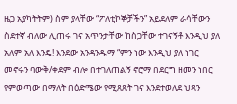ዜጋ አያካትትም) ስም ያላቸው “ፖለቲኮኞቻችን” አይደለም ራሳቸውን ስደተኛ ብለው ሊጠሩ ገና አጥንታቸው ከስጋቸው ተገናኝቶ እንዲህ ያለ አለም አለ እንዴ! እንደው አንዳንዱማ “ምን ነው እንዲህ ያለ ነገር መኖሩን ባውቅ/ቀደም ብሎ በተገለጠልኝ ኖሮማ በደርግ ዘመን ነበር የምወጣው በማለት በዕድሜው የሚጸጸት ገና እንደተወለደ ህጻን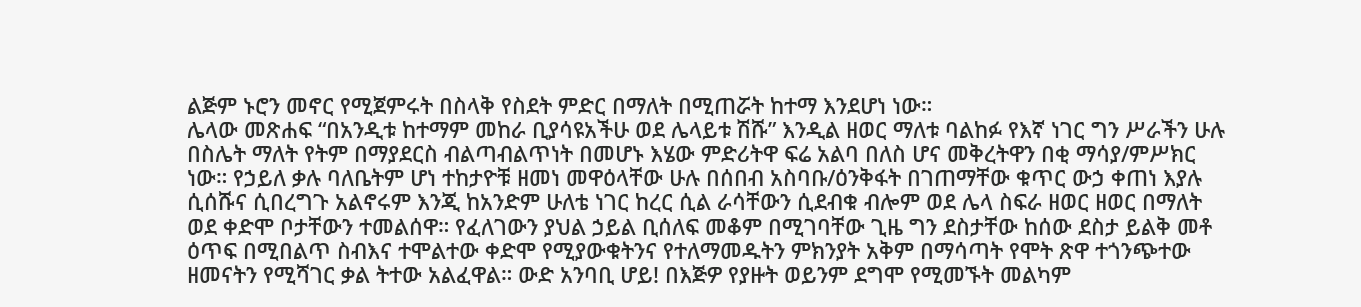ልጅም ኑሮን መኖር የሚጀምሩት በስላቅ የስደት ምድር በማለት በሚጠሯት ከተማ እንደሆነ ነው።
ሌላው መጽሐፍ “በአንዲቱ ከተማም መከራ ቢያሳዩአችሁ ወደ ሌላይቱ ሽሹ” እንዲል ዘወር ማለቱ ባልከፉ የእኛ ነገር ግን ሥራችን ሁሉ በስሌት ማለት የትም በማያደርስ ብልጣብልጥነት በመሆኑ እሄው ምድሪትዋ ፍሬ አልባ በለስ ሆና መቅረትዋን በቂ ማሳያ/ምሥክር ነው። የኃይለ ቃሉ ባለቤትም ሆነ ተከታዮቹ ዘመነ መዋዕላቸው ሁሉ በሰበብ አስባቡ/ዕንቅፋት በገጠማቸው ቁጥር ውኃ ቀጠነ እያሉ ሲሰሹና ሲበረግጉ አልኖሩም እንጂ ከአንድም ሁለቴ ነገር ከረር ሲል ራሳቸውን ሲደብቁ ብሎም ወደ ሌላ ስፍራ ዘወር ዘወር በማለት ወደ ቀድሞ ቦታቸውን ተመልሰዋ። የፈለገውን ያህል ኃይል ቢሰለፍ መቆም በሚገባቸው ጊዜ ግን ደስታቸው ከሰው ደስታ ይልቅ መቶ ዕጥፍ በሚበልጥ ስብእና ተሞልተው ቀድሞ የሚያውቁትንና የተለማመዱትን ምክንያት አቅም በማሳጣት የሞት ጽዋ ተጎንጭተው ዘመናትን የሚሻገር ቃል ትተው አልፈዋል። ውድ አንባቢ ሆይ! በእጅዎ የያዙት ወይንም ደግሞ የሚመኙት መልካም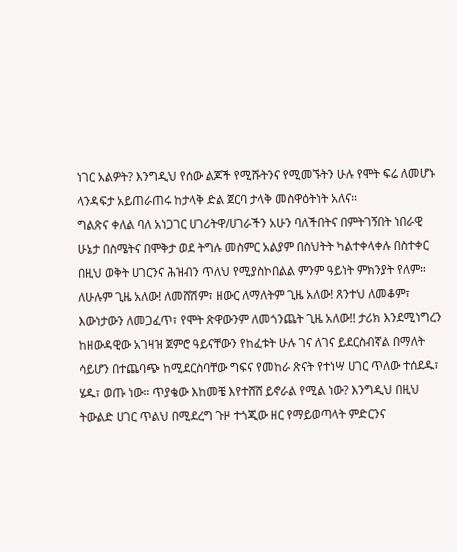ነገር አልዎት? እንግዲህ የሰው ልጆች የሚሹትንና የሚመኙትን ሁሉ የሞት ፍሬ ለመሆኑ ላንዳፍታ አይጠራጠሩ ከታላቅ ድል ጀርባ ታላቅ መስዋዕትነት አለና።
ግልጽና ቀለል ባለ አነጋገር ሀገሪትዋ/ሀገራችን አሁን ባለችበትና በምትገኝበት ነበራዊ ሁኔታ በስሜትና በሞቅታ ወደ ትግሉ መስምር አልያም በስህትት ካልተቀላቀሉ በስተቀር በዚህ ወቅት ሀገርንና ሕዝብን ጥለህ የሚያስኮበልል ምንም ዓይነት ምክንያት የለም። ለሁሉም ጊዜ አለው! ለመሸሽም፣ ዘውር ለማለትም ጊዜ አለው! ጸንተህ ለመቆም፣ እውነታውን ለመጋፈጥ፣ የሞት ጽዋውንም ለመጎንጨት ጊዜ አለው!! ታሪክ እንደሚነግረን ከዘውዳዊው አገዛዝ ጀምሮ ዓይናቸውን የከፈቱት ሁሉ ገና ለገና ይደርስብኛል በማለት ሳይሆን በተጨባጭ ከሚደርስባቸው ግፍና የመከራ ጽናት የተነሣ ሀገር ጥለው ተሰደዱ፣ ሄዱ፣ ወጡ ነው። ጥያቄው እከመቼ እየተሸሸ ይኖራል የሚል ነው? እንግዲህ በዚህ ትውልድ ሀገር ጥልህ በሚደረግ ጉዞ ተጎጂው ዘር የማይወጣላት ምድርንና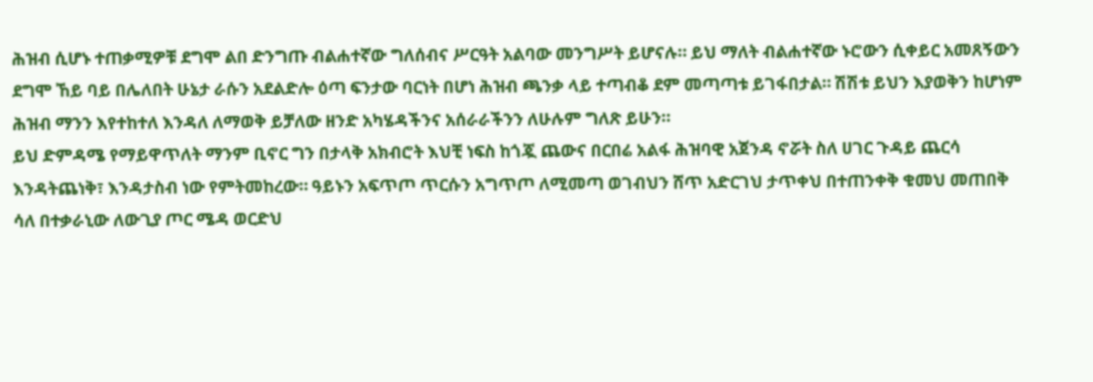ሕዝብ ሲሆኑ ተጠቃሚዎቹ ደግሞ ልበ ድንግጡ ብልሐተኛው ግለሰብና ሥርዓት አልባው መንግሥት ይሆናሉ። ይህ ማለት ብልሐተኛው ኑሮውን ሲቀይር አመጸኝውን ደግሞ ኸይ ባይ በሌለበት ሁኔታ ራሱን አደልድሎ ዕጣ ፍንታው ባርነት በሆነ ሕዝብ ጫንቃ ላይ ተጣብቆ ደም መጣጣቱ ይገፋበታል። ሽሽቱ ይህን እያወቅን ከሆነም ሕዝብ ማንን እየተከተለ እንዳለ ለማወቅ ይቻለው ዘንድ አካሄዳችንና አሰራራችንን ለሁሉም ግለጽ ይሁን።
ይህ ድምዳሜ የማይዋጥለት ማንም ቢኖር ግን በታላቅ አክብሮት እህቺ ነፍስ ከጎጇ ጨውና በርበሬ አልፋ ሕዝባዊ አጀንዳ ኖሯት ስለ ሀገር ጉዳይ ጨርሳ እንዳትጨነቅ፣ እንዳታስብ ነው የምትመከረው። ዓይኑን አፍጥጦ ጥርሱን አግጥጦ ለሚመጣ ወገብህን ሸጥ አድርገህ ታጥቀህ በተጠንቀቅ ቁመህ መጠበቅ ሳለ በተቃራኒው ለውጊያ ጦር ሜዳ ወርድህ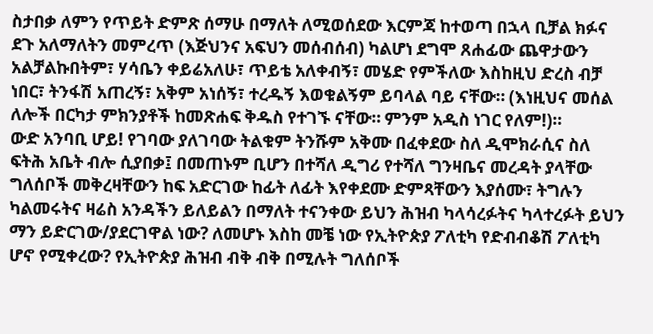ስታበቃ ለምን የጥይት ድምጽ ሰማሁ በማለት ለሚወሰደው እርምጃ ከተወጣ በኋላ ቢቻል ክፉና ደጉ አለማለትን መምረጥ (እጅህንና አፍህን መሰብሰብ) ካልሆነ ደግሞ ጸሐፊው ጨዋታውን አልቻልኩበትም፣ ሃሳቤን ቀይሬአለሁ፣ ጥይቴ አለቀብኝ፣ መሄድ የምችለው እስከዚህ ድረስ ብቻ ነበር፣ ትንፋሽ አጠረኝ፣ አቅም አነሰኝ፣ ተረዱኝ እወቁልኝም ይባላል ባይ ናቸው። (እነዚህና መሰል ለሎች በርካታ ምክንያቶች ከመጽሐፍ ቅዱስ የተገኙ ናቸው። ምንም አዲስ ነገር የለም!)።
ውድ አንባቢ ሆይ! የገባው ያለገባው ትልቁም ትንሹም አቅሙ በፈቀደው ስለ ዲሞክራሲና ስለ ፍትሕ አቤት ብሎ ሲያበቃ፤ በመጠኑም ቢሆን በተሻለ ዲግሪ የተሻለ ግንዛቤና መረዳት ያላቸው ግለሰቦች መቅረዛቸውን ከፍ አድርገው ከፊት ለፊት እየቀደሙ ድምጻቸውን እያሰሙ፣ ትግሉን ካልመሩትና ዛሬስ አንዳችን ይለይልን በማለት ተናንቀው ይህን ሕዝብ ካላሳረፉትና ካላተረፉት ይህን ማን ይድርገው/ያደርገዋል ነው? ለመሆኑ እስከ መቼ ነው የኢትዮጵያ ፖለቲካ የድብብቆሽ ፖለቲካ ሆኖ የሚቀረው? የኢትዮጵያ ሕዝብ ብቅ ብቅ በሚሉት ግለሰቦች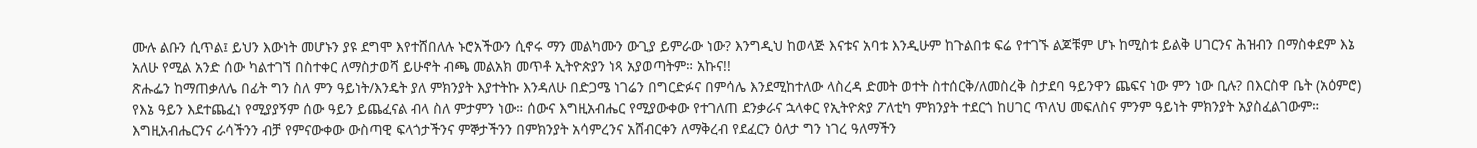ሙሉ ልቡን ሲጥል፤ ይህን እውነት መሆኑን ያዩ ደግሞ እየተሸበለሉ ኑሮአችውን ሲኖሩ ማን መልካሙን ውጊያ ይምራው ነው? እንግዲህ ከወላጅ እናቱና አባቱ እንዲሁም ከጉልበቱ ፍሬ የተገኙ ልጆቹም ሆኑ ከሚስቱ ይልቅ ሀገርንና ሕዝብን በማስቀደም እኔ አለሁ የሚል አንድ ሰው ካልተገኘ በስተቀር ለማስታወሻ ይሁኖት ብጫ መልአክ መጥቶ ኢትዮጵያን ነጻ አያወጣትም። አኩና!!
ጽሑፌን ከማጠቃለሌ በፊት ግን ስለ ምን ዓይነት/እንዴት ያለ ምክንያት እያተትኩ እንዳለሁ በድጋሜ ነገሬን በግርድፉና በምሳሌ እንደሚከተለው ላስረዳ ድመት ወተት ስተሰርቅ/ለመስረቅ ስታደባ ዓይንዋን ጨፍና ነው ምን ነው ቢሉ? በእርስዋ ቤት (አዕምሮ) የእኔ ዓይን እደተጨፈነ የሚያያኝም ሰው ዓይን ይጨፈናል ብላ ስለ ምታምን ነው። ሰውና እግዚአብሔር የሚያውቀው የተገለጠ ደንቃራና ኋላቀር የኢትዮጵያ ፖለቲካ ምክንያት ተደርጎ ከሀገር ጥለህ መፍለስና ምንም ዓይነት ምክንያት አያስፈልገውም። እግዚአብሔርንና ራሳችንን ብቻ የምናውቀው ውስጣዊ ፍላጎታችንና ምኞታችንን በምክንያት አሳምረንና አሸብርቀን ለማቅረብ የደፈርን ዕለታ ግን ነገረ ዓለማችን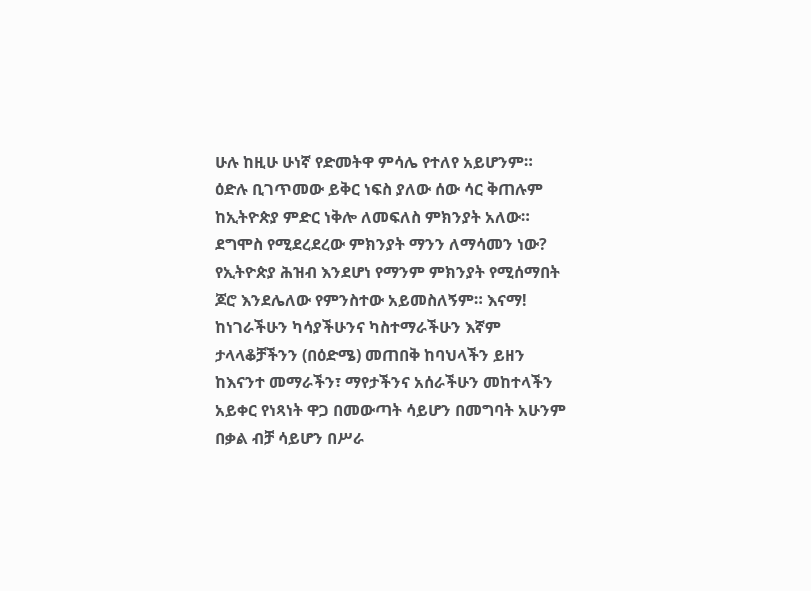ሁሉ ከዚሁ ሁነኛ የድመትዋ ምሳሌ የተለየ አይሆንም። ዕድሉ ቢገጥመው ይቅር ነፍስ ያለው ሰው ሳር ቅጠሉም ከኢትዮጵያ ምድር ነቅሎ ለመፍለስ ምክንያት አለው። ደግሞስ የሚደረደረው ምክንያት ማንን ለማሳመን ነው? የኢትዮጵያ ሕዝብ እንደሆነ የማንም ምክንያት የሚሰማበት ጆሮ እንደሌለው የምንስተው አይመስለኝም። እናማ! ከነገራችሁን ካሳያችሁንና ካስተማራችሁን እኛም ታላላቆቻችንን (በዕድሜ) መጠበቅ ከባህላችን ይዘን ከእናንተ መማራችን፣ ማየታችንና አሰራችሁን መከተላችን አይቀር የነጻነት ዋጋ በመውጣት ሳይሆን በመግባት አሁንም በቃል ብቻ ሳይሆን በሥራ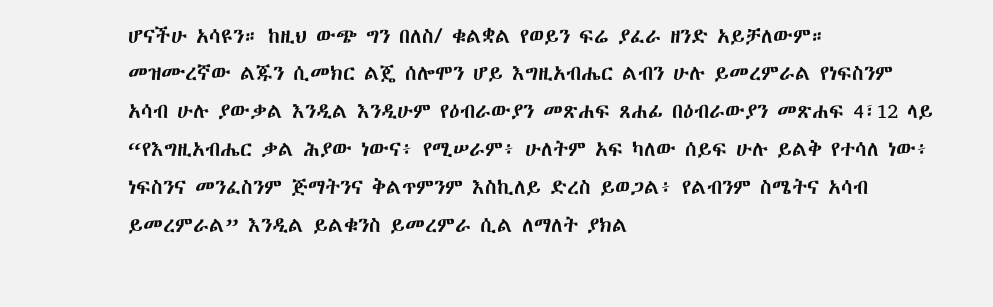ሆናችሁ አሳዩን። ከዚህ ውጭ ግን በለስ/ ቁልቋል የወይን ፍሬ ያፈራ ዘንድ አይቻለውም።
መዝሙረኛው ልጁን ሲመክር ልጄ ሰሎሞን ሆይ እግዚአብሔር ልብን ሁሉ ይመረምራል የነፍስንም አሳብ ሁሉ ያውቃል እንዲል እንዲሁም የዕብራውያን መጽሐፍ ጸሐፊ በዕብራውያን መጽሐፍ 4፣12 ላይ “የእግዚአብሔር ቃል ሕያው ነውና፥ የሚሠራም፥ ሁለትም አፍ ካለው ሰይፍ ሁሉ ይልቅ የተሳለ ነው፥ ነፍስንና መንፈስንም ጅማትንና ቅልጥምንም እስኪለይ ድረስ ይወጋል፥ የልብንም ስሜትና አሳብ ይመረምራል” እንዲል ይልቁንስ ይመረምራ ሲል ለማለት ያክል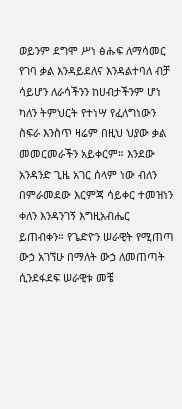ወይንም ደግሞ ሥነ ፅሑፍ ለማሳመር የገባ ቃል እንዳይደለና እንዳልተባለ ብቻ ሳይሆን ለራሳችንን ከሀብታችንም ሆነ ካለን ትምህርት የተነሣ የፈለግነውን ስፍራ እንስጥ ዛሬም በዚህ ህያው ቃል መመርመራችን አይቀርም። እንደው አንዳንድ ጊዜ አገር ሰላም ነው ብለን በምራመደው እርምጃ ሳይቀር ተመዝነን ቀለን እንዳንገኝ እግዚአብሔር ይጠብቀን። የጌድዮን ሠራዊት የሚጠጣ ውኃ አገኘሁ በማለት ውኃ ለመጠጣት ሲንደፋደፍ ሠራዊቱ መቼ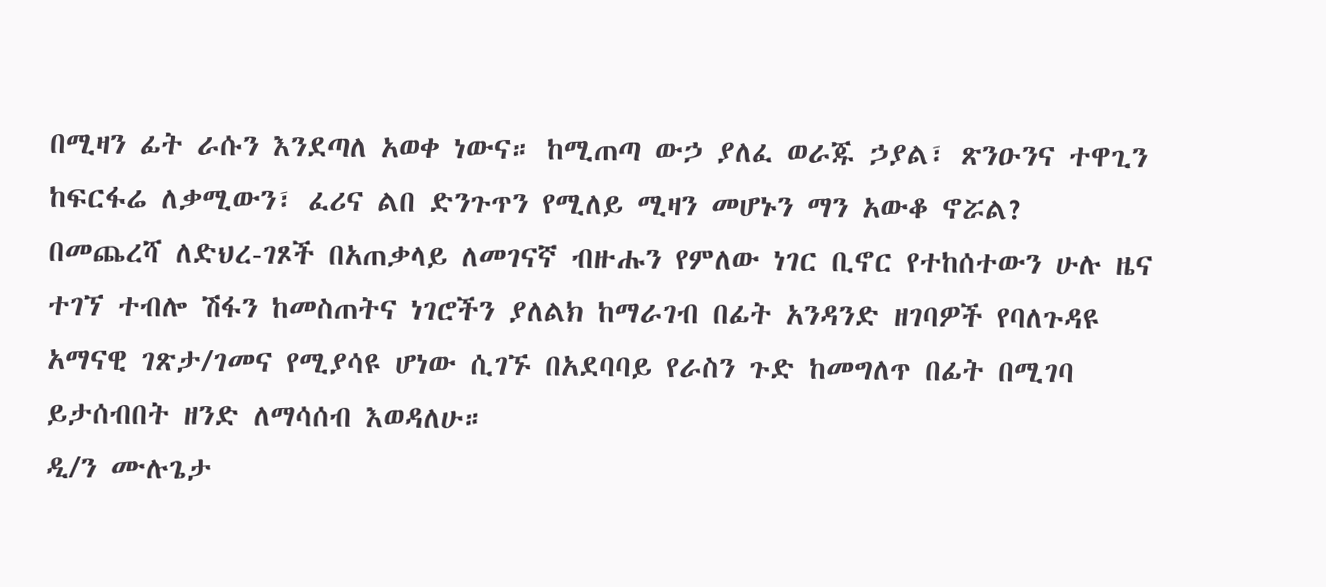በሚዛን ፊት ራሱን እንደጣለ አወቀ ነውና። ከሚጠጣ ውኃ ያለፈ ወራጁ ኃያል፣ ጽንዑንና ተዋጊን ከፍርፋሬ ለቃሚውን፣ ፈሪና ልበ ድንጉጥን የሚለይ ሚዛን መሆኑን ማን አውቆ ኖሯል?
በመጨረሻ ለድህረ-ገጾች በአጠቃላይ ለመገናኛ ብዙሑን የምለው ነገር ቢኖር የተከሰተውን ሁሉ ዜና ተገኘ ተብሎ ሽፋን ከመስጠትና ነገሮችን ያለልክ ከማራገብ በፊት አንዳንድ ዘገባዎች የባለጉዳዩ አማናዊ ገጽታ/ገመና የሚያሳዩ ሆነው ሲገኙ በአደባባይ የራስን ጉድ ከመግለጥ በፊት በሚገባ ይታሰብበት ዘንድ ለማሳሰብ እወዳለሁ።
ዲ/ን ሙሉጌታ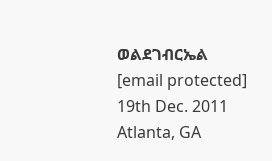ወልደገብርኤል
[email protected]
19th Dec. 2011
Atlanta, GA